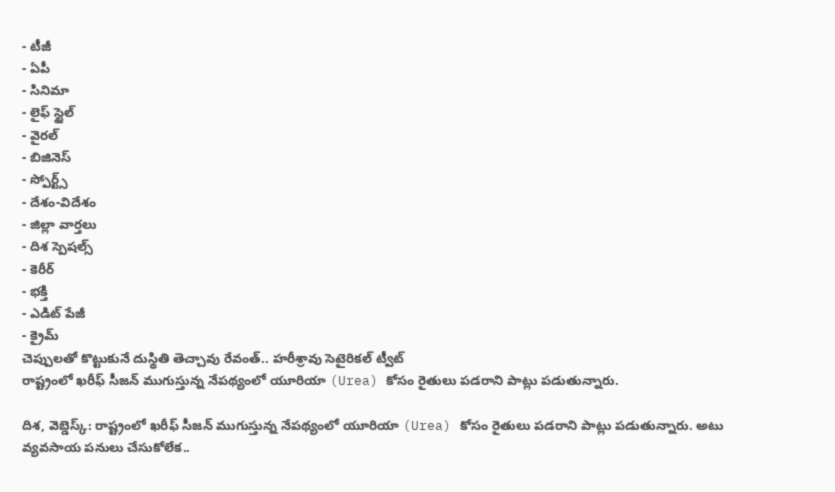- టీజీ
- ఏపీ
- సినిమా
- లైఫ్ స్టైల్
- వైరల్
- బిజినెస్
- స్పోర్ట్స్
- దేశం-విదేశం
- జిల్లా వార్తలు
- దిశ స్పెషల్స్
- కెరీర్
- భక్తి
- ఎడిట్ పేజీ
- క్రైమ్
చెప్పులతో కొట్టుకునే దుస్థితి తెచ్చావు రేవంత్.. హరీశ్రావు సెటైరికల్ ట్వీట్
రాష్ట్రంలో ఖరీఫ్ సీజన్ ముగుస్తున్న నేపథ్యంలో యూరియా (Urea) కోసం రైతులు పడరాని పాట్లు పడుతున్నారు.

దిశ, వెబ్డెస్క్: రాష్ట్రంలో ఖరీఫ్ సీజన్ ముగుస్తున్న నేపథ్యంలో యూరియా (Urea) కోసం రైతులు పడరాని పాట్లు పడుతున్నారు. అటు వ్యవసాయ పనులు చేసుకోలేక..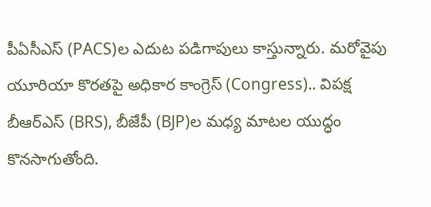పీఏసీఎస్ (PACS)ల ఎదుట పడిగాపులు కాస్తున్నారు. మరోవైపు యూరియా కొరతపై అధికార కాంగ్రెస్ (Congress).. విపక్ష బీఆర్ఎస్ (BRS), బీజేపీ (BJP)ల మధ్య మాటల యుద్ధం కొనసాగుతోంది.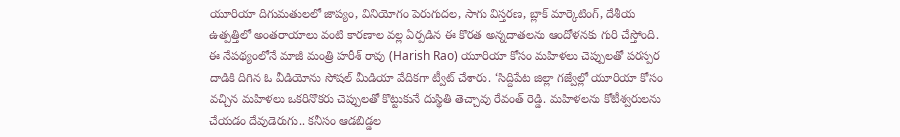యూరియా దిగుమతులలో జాప్యం, వినియోగం పెరుగుదల, సాగు విస్తరణ, బ్లాక్ మార్కెటింగ్, దేశీయ ఉత్పత్తిలో అంతరాయాలు వంటి కారణాల వల్ల ఏర్పడిన ఈ కొరత అన్నదాతలను ఆందోళనకు గురి చేస్తోంది. ఈ నేపథ్యంలోనే మాజీ మంత్రి హరీశ్ రావు (Harish Rao) యూరియా కోసం మహిళలు చెప్పులతో పరస్పర దాడికి దిగిన ఓ వీడియోను సోషల్ మీడియా వేదికగా ట్వీట్ చేశారు. ‘సిద్దిపేట జిల్లా గజ్వేల్లో యూరియా కోసం వచ్చిన మహిళలు ఒకరినొకరు చెప్పులతో కొట్టుకునే దుస్థితి తెచ్చావు రేవంత్ రెడ్డి. మహిళలను కోటీశ్వరులను చేయడం దేవుడెరుగు.. కనీసం ఆడబిడ్డల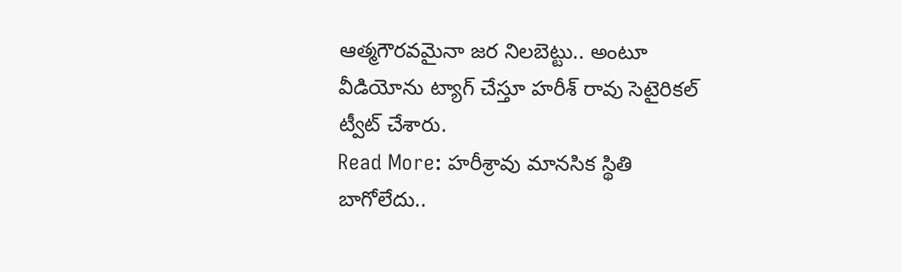ఆత్మగౌరవమైనా జర నిలబెట్టు.. అంటూ వీడియోను ట్యాగ్ చేస్తూ హరీశ్ రావు సెటైరికల్ ట్వీట్ చేశారు.
Read More: హరీశ్రావు మానసిక స్థితి బాగోలేదు..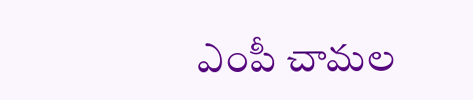ఎంపీ చామల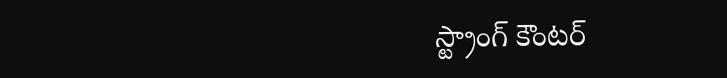స్ట్రాంగ్ కౌంటర్